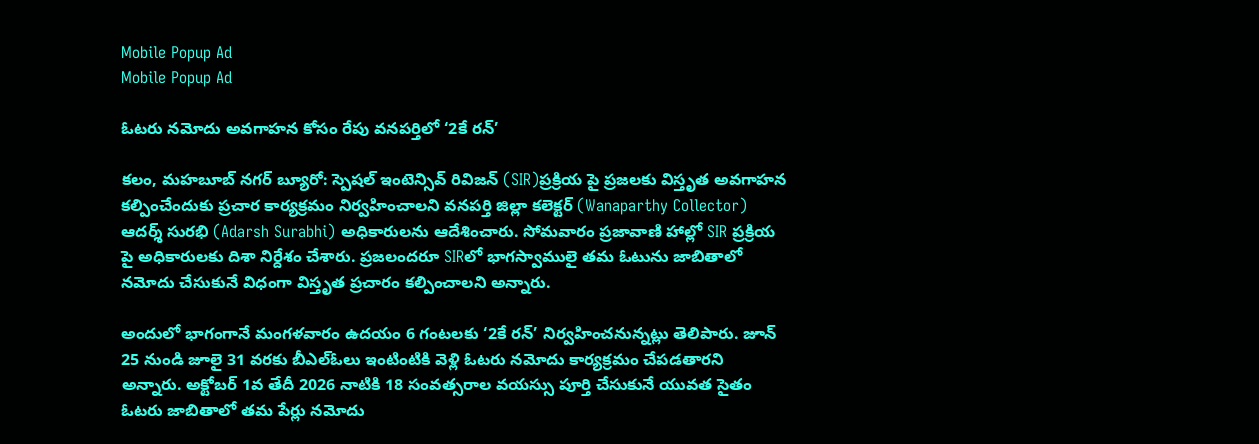Mobile Popup Ad
Mobile Popup Ad

ఓటరు నమోదు అవగాహన కోసం రేపు వనపర్తిలో ‘2కే రన్‌’

కలం, మహబూబ్ నగర్ బ్యూరో: స్పెషల్ ఇంటెన్సివ్ రివిజన్ (SIR)ప్రక్రియ పై ప్రజలకు విస్తృత అవగాహన కల్పించేందుకు ప్రచార కార్యక్రమం నిర్వహించాలని వనపర్తి జిల్లా కలెక్టర్ (Wanaparthy Collector) ఆదర్శ్ సురభి (Adarsh Surabhi) అధికారులను ఆదేశించారు. సోమవారం ప్రజావాణి హాల్లో SIR ప్రక్రియ పై అధికారులకు దిశా నిర్దేశం చేశారు. ప్రజలందరూ SIRలో భాగస్వాములై తమ ఓటును జాబితాలో నమోదు చేసుకునే విధంగా విస్తృత ప్రచారం కల్పించాలని అన్నారు.

అందులో భాగంగానే మంగళవారం ఉదయం 6 గంటలకు ‘2కే రన్’ నిర్వహించనున్నట్లు తెలిపారు. జూన్ 25 నుండి జూలై 31 వరకు బీఎల్ఓలు ఇంటింటికి వెళ్లి ఓటరు నమోదు కార్యక్రమం చేపడతారని అన్నారు. అక్టోబర్ 1వ తేదీ 2026 నాటికి 18 సంవత్సరాల వయస్సు పూర్తి చేసుకునే యువత సైతం ఓటరు జాబితాలో తమ పేర్లు నమోదు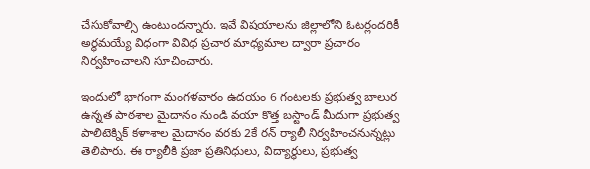చేసుకోవాల్సి ఉంటుందన్నారు. ఇవే విషయాలను జిల్లాలోని ఓటర్లందరికీ అర్థమయ్యే విధంగా వివిధ ప్రచార మాధ్యమాల ద్వారా ప్రచారం నిర్వహించాలని సూచించారు.

ఇందులో భాగంగా మంగళవారం ఉదయం 6 గంటలకు ప్రభుత్వ బాలుర ఉన్నత పాఠశాల మైదానం నుండి వయా కొత్త బస్టాండ్ మీదుగా ప్రభుత్వ పాలిటెక్నిక్ కళాశాల మైదానం వరకు 2కే రన్ ర్యాలీ నిర్వహించనున్నట్లు తెలిపారు. ఈ ర్యాలీకి ప్రజా ప్రతినిధులు, విద్యార్థులు, ప్రభుత్వ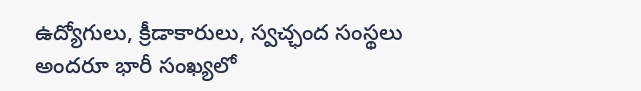ఉద్యోగులు, క్రీడాకారులు, స్వచ్ఛంద సంస్థలు అందరూ భారీ సంఖ్యలో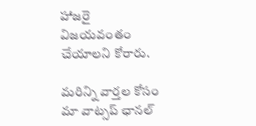హాజరై విజయవంతం చేయాలని కోరారు.

మ‌రిన్ని వార్త‌ల కోసం మా వాట్స‌ప్ ఛాన‌ల్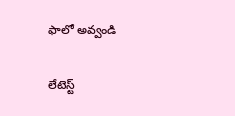ఫాలో అవ్వండి

లేటెస్ట్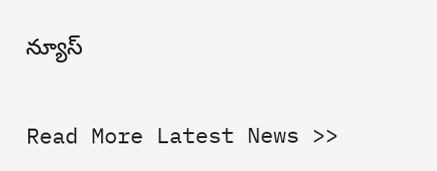న్యూస్‌

Read More Latest News >>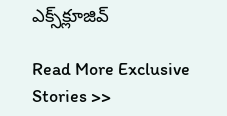ఎక్స్‌క్లూజివ్‌

Read More Exclusive Stories >>